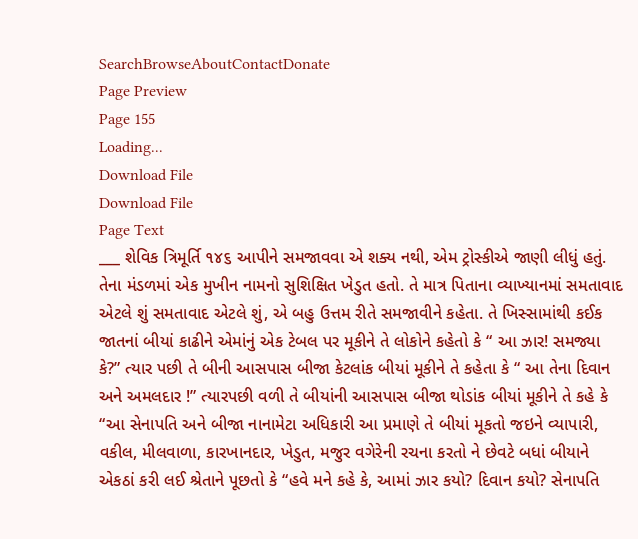SearchBrowseAboutContactDonate
Page Preview
Page 155
Loading...
Download File
Download File
Page Text
___ શેવિક ત્રિમૂર્તિ ૧૪૬ આપીને સમજાવવા એ શક્ય નથી, એમ ટ્રોસ્કીએ જાણી લીધું હતું. તેના મંડળમાં એક મુખીન નામનો સુશિક્ષિત ખેડુત હતો. તે માત્ર પિતાના વ્યાખ્યાનમાં સમતાવાદ એટલે શું સમતાવાદ એટલે શું, એ બહુ ઉત્તમ રીતે સમજાવીને કહેતા. તે ખિસ્સામાંથી કઈક જાતનાં બીયાં કાઢીને એમાંનું એક ટેબલ પર મૂકીને તે લોકોને કહેતો કે “ આ ઝાર! સમજ્યા કે?” ત્યાર પછી તે બીની આસપાસ બીજા કેટલાંક બીયાં મૂકીને તે કહેતા કે “ આ તેના દિવાન અને અમલદાર !” ત્યારપછી વળી તે બીયાંની આસપાસ બીજા થોડાંક બીયાં મૂકીને તે કહે કે “આ સેનાપતિ અને બીજા નાનામેટા અધિકારી આ પ્રમાણે તે બીયાં મૂકતો જઇને વ્યાપારી, વકીલ, મીલવાળા, કારખાનદાર, ખેડુત, મજુર વગેરેની રચના કરતો ને છેવટે બધાં બીયાને એકઠાં કરી લઈ શ્રેતાને પૂછતો કે “હવે મને કહે કે, આમાં ઝાર કયો? દિવાન કયો? સેનાપતિ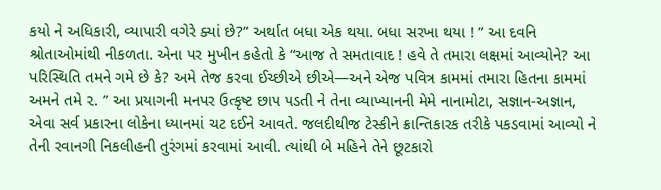કયો ને અધિકારી, વ્યાપારી વગેરે ક્યાં છે?” અર્થાત બધા એક થયા. બધા સરખા થયા ! ” આ દવનિ શ્રોતાઓમાંથી નીકળતા. એના પર મુખીન કહેતો કે “આજ તે સમતાવાદ ! હવે તે તમારા લક્ષમાં આવ્યોને? આ પરિસ્થિતિ તમને ગમે છે કે? અમે તેજ કરવા ઈચ્છીએ છીએ—અને એજ પવિત્ર કામમાં તમારા હિતના કામમાં અમને તમે ૨. ” આ પ્રયાગની મનપર ઉત્કૃષ્ટ છા૫ ૫ડતી ને તેના વ્યાખ્યાનની મેમે નાનામોટા, સજ્ઞાન-અજ્ઞાન, એવા સર્વ પ્રકારના લોકેના ધ્યાનમાં ચટ દઈને આવતે. જલદીથીજ ટેસ્કીને ક્રાન્તિકારક તરીકે પકડવામાં આવ્યો ને તેની રવાનગી નિકલીહની તુરંગમાં કરવામાં આવી. ત્યાંથી બે મહિને તેને છૂટકારો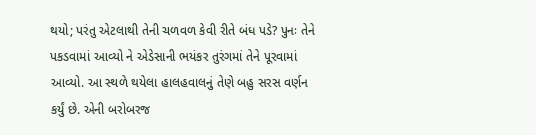થયો; પરંતુ એટલાથી તેની ચળવળ કેવી રીતે બંધ પડે? પુનઃ તેને પકડવામાં આવ્યો ને એડેસાની ભયંકર તુરંગમાં તેને પૂરવામાં આવ્યો. આ સ્થળે થયેલા હાલહવાલનું તેણે બહુ સરસ વર્ણન કર્યું છે. એની બરોબરજ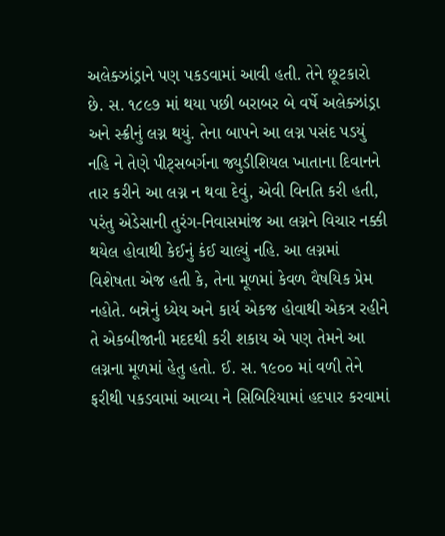અલેક્ઝાંડ્રાને પણ પકડવામાં આવી હતી. તેને છૂટકારો છે. સ. ૧૮૯૭ માં થયા પછી બરાબર બે વર્ષે અલેક્ઝાંડ્રા અને સ્ક્રીનું લગ્ન થયું. તેના બાપને આ લગ્ન પસંદ પડયું નહિ ને તેણે પીટ્સબર્ગના જ્યુડીશિયલ ખાતાના દિવાનને તાર કરીને આ લગ્ન ન થવા દેવું, એવી વિનતિ કરી હતી, પરંતુ એડેસાની તુરંગ-નિવાસમાંજ આ લગ્નને વિચાર નક્કી થયેલ હોવાથી કેઈનું કંઈ ચાલ્યું નહિ. આ લગ્નમાં વિશેષતા એજ હતી કે, તેના મૂળમાં કેવળ વૈષયિક પ્રેમ નહોતે. બન્નેનું ધ્યેય અને કાર્ય એકજ હોવાથી એકત્ર રહીને તે એકબીજાની મદદથી કરી શકાય એ પણ તેમને આ લગ્નના મૂળમાં હેતુ હતો. ઈ. સ. ૧૯૦૦ માં વળી તેને ફરીથી પકડવામાં આવ્યા ને સિબિરિયામાં હદપાર કરવામાં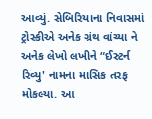આવ્યું. સેબિરિયાના નિવાસમાં ટ્રોસ્કીએ અનેક ગ્રંથ વાંચ્યા ને અનેક લેખો લખીને “ઈસ્ટર્ન રિવ્યુ' નામના માસિક તરફ મોકલ્યા. આ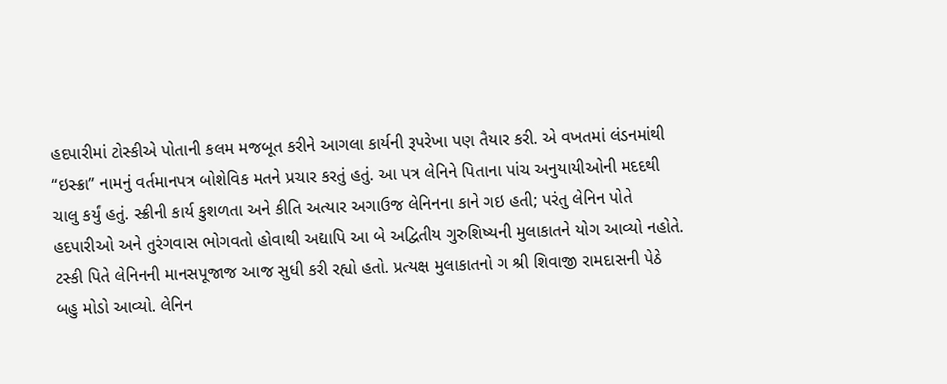હદપારીમાં ટોસ્કીએ પોતાની કલમ મજબૂત કરીને આગલા કાર્યની રૂપરેખા પણ તૈયાર કરી. એ વખતમાં લંડનમાંથી “ઇસ્ક્રા” નામનું વર્તમાનપત્ર બોશેવિક મતને પ્રચાર કરતું હતું. આ પત્ર લેનિને પિતાના પાંચ અનુયાયીઓની મદદથી ચાલુ કર્યું હતું. સ્ક્રીની કાર્ય કુશળતા અને કીતિ અત્યાર અગાઉજ લેનિનના કાને ગઇ હતી; પરંતુ લેનિન પોતે હદપારીઓ અને તુરંગવાસ ભોગવતો હોવાથી અદ્યાપિ આ બે અદ્વિતીય ગુરુશિષ્યની મુલાકાતને યોગ આવ્યો નહોતે. ટસ્કી પિતે લેનિનની માનસપૂજાજ આજ સુધી કરી રહ્યો હતો. પ્રત્યક્ષ મુલાકાતનો ગ શ્રી શિવાજી રામદાસની પેઠે બહુ મોડો આવ્યો. લેનિન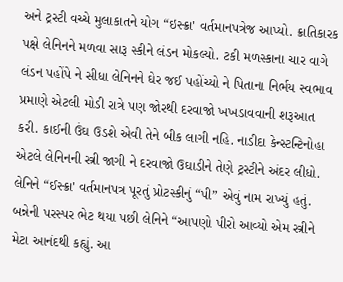અને ટ્રસ્ટી વચ્ચે મુલાકાતને યોગ “ઇસ્ક્રા' વર્તમાનપત્રેજ આપ્યો. ક્રાતિકારક પક્ષે લેનિનને મળવા સારૂ સ્કીને લંડન મોકલ્યો. ટકી મળસ્કાના ચાર વાગે લંડન પહોંપે ને સીધા લેનિનને ઘેર જઈ પહોંચ્યો ને પિતાના નિર્ભય સ્વભાવ પ્રમાણે એટલી મોડી રાત્રે પણ જોરથી દરવાજો ખખડાવવાની શરૂઆત કરી. કાઈની ઉંઘ ઉડશે એવી તેને બીક લાગી નહિ. નાડીદા કેન્સ્ટન્ટિનોહા એટલે લેનિનની સ્ત્રી જાગી ને દરવાજો ઉઘાડીને તેણે ટ્રસ્ટીને અંદર લીધો. લેનિને “ઈસ્ક્રા' વર્તમાનપત્ર પૂરતું પ્રોટસ્કીનું “પી” એવું નામ રાખ્યું હતું. બન્નેની પરસ્પર ભેટ થયા પછી લેનિને “આપણો પીરો આવ્યો એમ સ્ત્રીને મેટા આનંદથી કહ્યું. આ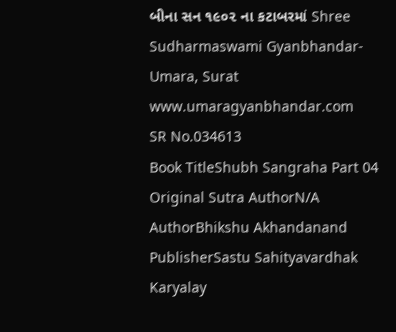બીના સન ૧૯૦૨ ના કટાબરમાં Shree Sudharmaswami Gyanbhandar-Umara, Surat www.umaragyanbhandar.com
SR No.034613
Book TitleShubh Sangraha Part 04
Original Sutra AuthorN/A
AuthorBhikshu Akhandanand
PublisherSastu Sahityavardhak Karyalay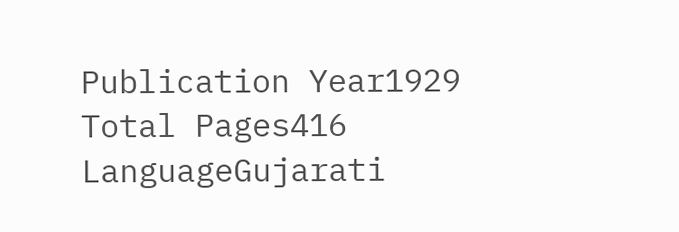Publication Year1929
Total Pages416
LanguageGujarati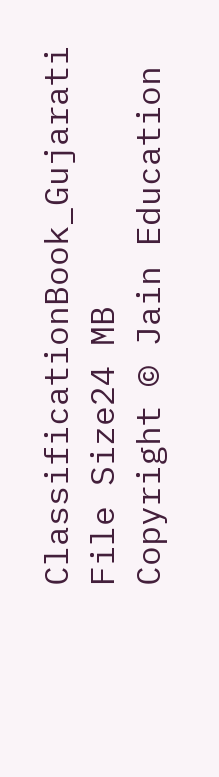ClassificationBook_Gujarati
File Size24 MB
Copyright © Jain Education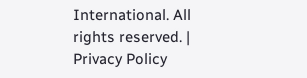International. All rights reserved. | Privacy Policy